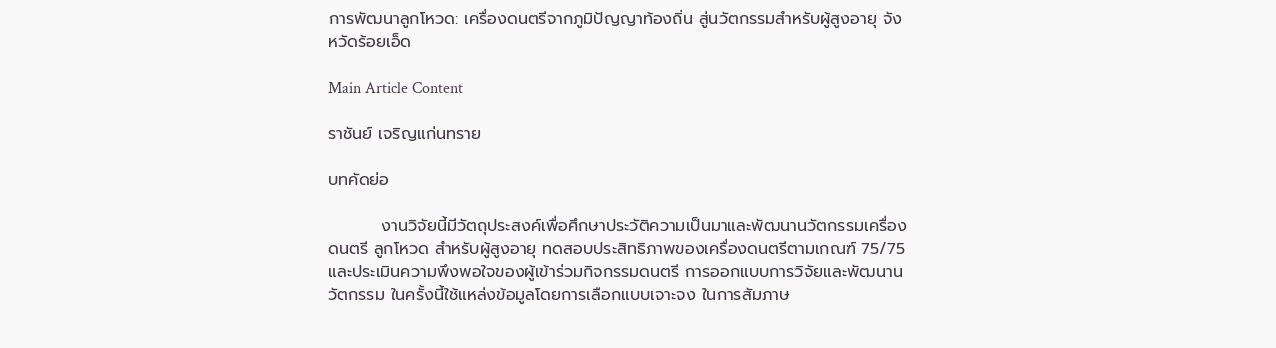การพัฒนาลูกโหวด: เครื่องดนตรีจากภูมิปัญญาท้องถิ่น สู่นวัตกรรมสำหรับผู้สูงอายุ จังหวัดร้อยเอ็ด

Main Article Content

ราชันย์ เจริญแก่นทราย

บทคัดย่อ

         งานวิจัยนี้มีวัตถุประสงค์เพื่อศึกษาประวัติความเป็นมาและพัฒนานวัตกรรมเครื่องดนตรี ลูกโหวด สำหรับผู้สูงอายุ ทดสอบประสิทธิภาพของเครื่องดนตรีตามเกณฑ์ 75/75 และประเมินความพึงพอใจของผู้เข้าร่วมกิจกรรมดนตรี การออกแบบการวิจัยและพัฒนานวัตกรรม ในครั้งนี้ใช้แหล่งข้อมูลโดยการเลือกแบบเจาะจง ในการสัมภาษ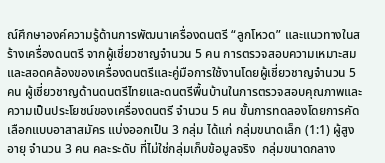ณ์ศึกษาองค์ความรู้ด้านการพัฒนาเครื่องดนตรี “ลูกโหวด” และแนวทางในสร้างเครื่องดนตรี จากผู้เชี่ยวชาญจำนวน 5 คน การตรวจสอบความเหมาะสมและสอดคล้องของเครื่องดนตรีและคู่มือการใช้งานโดยผู้เชี่ยวชาญจำนวน 5 คน ผู้เชี่ยวชาญด้านดนตรีไทยและดนตรีพื้นบ้านในการตรวจสอบคุณภาพและความเป็นประโยชน์ของเครื่องดนตรี จำนวน 5 คน ขั้นการทดลองโดยการคัดเลือกแบบอาสาสมัคร แบ่งออกเป็น 3 กลุ่ม ได้แก่ กลุ่มขนาดเล็ก (1:1) ผู้สูงอายุ จำนวน 3 คน คละระดับ ที่ไม่ใช่กลุ่มเก็บข้อมูลจริง  กลุ่มขนาดกลาง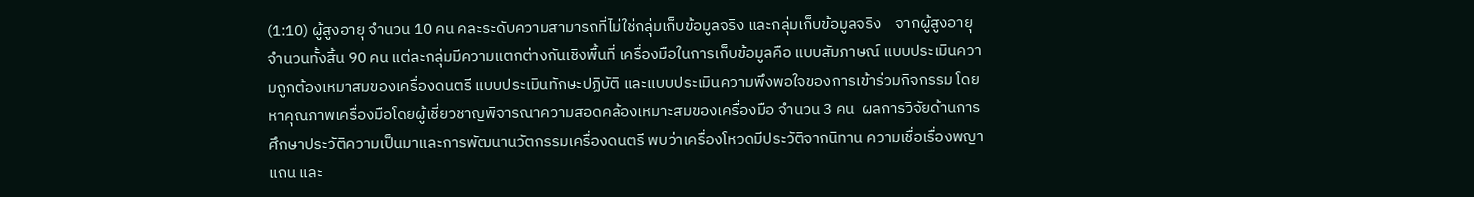(1:10) ผู้สูงอายุ จำนวน 10 คน คละระดับความสามารถที่ไม่ใช่กลุ่มเก็บข้อมูลจริง และกลุ่มเก็บข้อมูลจริง    จากผู้สูงอายุจำนวนทั้งสิ้น 90 คน แต่ละกลุ่มมีความแตกต่างกันเชิงพื้นที่ เครื่องมือในการเก็บข้อมูลคือ แบบสัมภาษณ์ แบบประเมินความถูกต้องเหมาสมของเครื่องดนตรี แบบประเมินทักษะปฏิบัติ และแบบประเมินความพึงพอใจของการเข้าร่วมกิจกรรม โดยหาคุณภาพเครื่องมือโดยผู้เชี่ยวชาญพิจารณาความสอดคล้องเหมาะสมของเครื่องมือ จำนวน 3 คน  ผลการวิจัยด้านการศึกษาประวัติความเป็นมาและการพัฒนานวัตกรรมเครื่องดนตรี พบว่าเครื่องโหวดมีประวัติจากนิทาน ความเชื่อเรื่องพญาแถน และ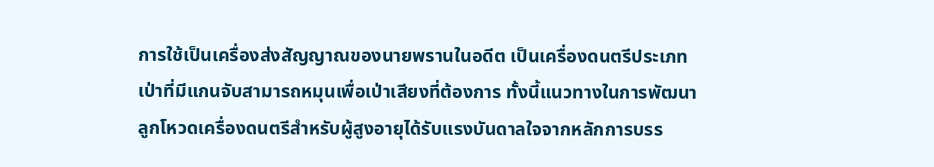การใช้เป็นเครื่องส่งสัญญาณของนายพรานในอดีต เป็นเครื่องดนตรีประเภทเป่าที่มีแกนจับสามารถหมุนเพื่อเป่าเสียงที่ต้องการ ทั้งนี้แนวทางในการพัฒนาลูกโหวดเครื่องดนตรีสำหรับผู้สูงอายุได้รับแรงบันดาลใจจากหลักการบรร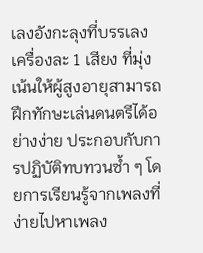เลงอังกะลุงที่บรรเลงเครื่องละ 1 เสียง ที่มุ่งเน้นให้ผู้สูงอายุสามารถฝึกทักษะเล่นดนตรีได้อย่างง่าย ประกอบกับการปฏิบัติทบทวนซ้ำ ๆ โดยการเรียนรู้จากเพลงที่ง่ายไปหาเพลง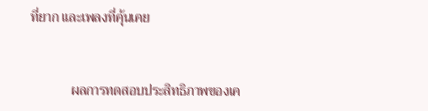ที่ยาก และเพลงที่คุ้นเคย


            ผลการทดสอบประสิทธิภาพของเค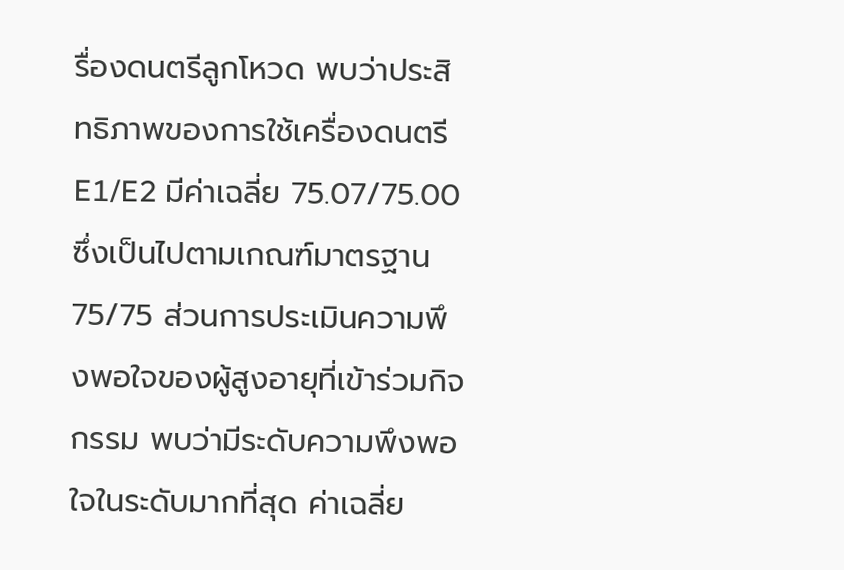รื่องดนตรีลูกโหวด พบว่าประสิทธิภาพของการใช้เครื่องดนตรี E1/E2 มีค่าเฉลี่ย 75.07/75.00 ซึ่งเป็นไปตามเกณฑ์มาตรฐาน 75/75 ส่วนการประเมินความพึงพอใจของผู้สูงอายุที่เข้าร่วมกิจกรรม พบว่ามีระดับความพึงพอใจในระดับมากที่สุด ค่าเฉลี่ย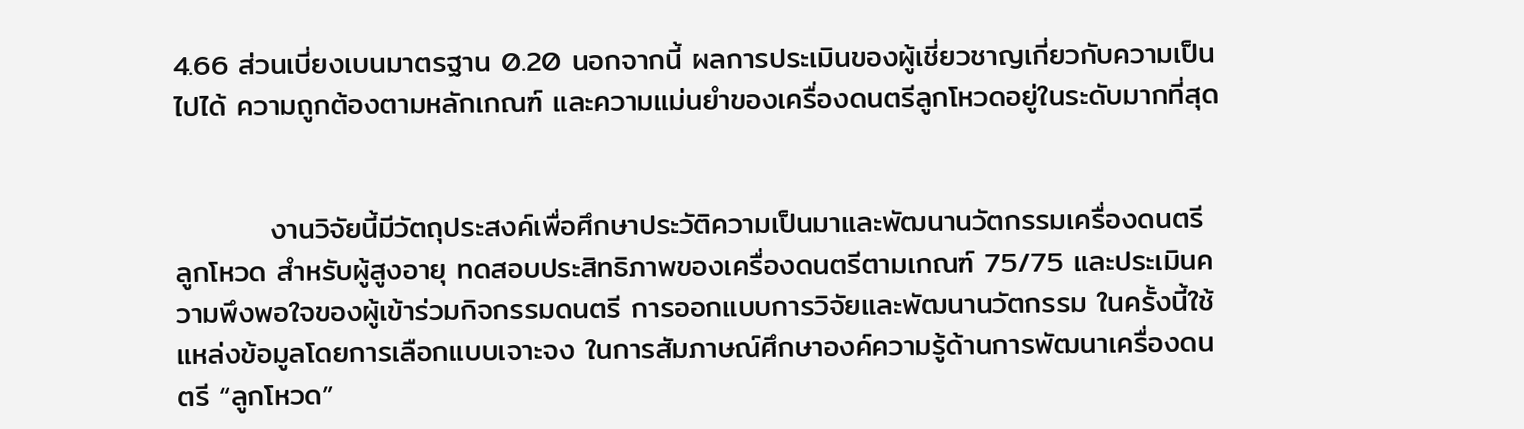4.66 ส่วนเบี่ยงเบนมาตรฐาน 0.20 นอกจากนี้ ผลการประเมินของผู้เชี่ยวชาญเกี่ยวกับความเป็นไปได้ ความถูกต้องตามหลักเกณฑ์ และความแม่นยำของเครื่องดนตรีลูกโหวดอยู่ในระดับมากที่สุด


         งานวิจัยนี้มีวัตถุประสงค์เพื่อศึกษาประวัติความเป็นมาและพัฒนานวัตกรรมเครื่องดนตรี ลูกโหวด สำหรับผู้สูงอายุ ทดสอบประสิทธิภาพของเครื่องดนตรีตามเกณฑ์ 75/75 และประเมินความพึงพอใจของผู้เข้าร่วมกิจกรรมดนตรี การออกแบบการวิจัยและพัฒนานวัตกรรม ในครั้งนี้ใช้แหล่งข้อมูลโดยการเลือกแบบเจาะจง ในการสัมภาษณ์ศึกษาองค์ความรู้ด้านการพัฒนาเครื่องดนตรี “ลูกโหวด”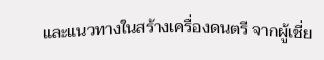และแนวทางในสร้างเครื่องดนตรี จากผู้เชี่ย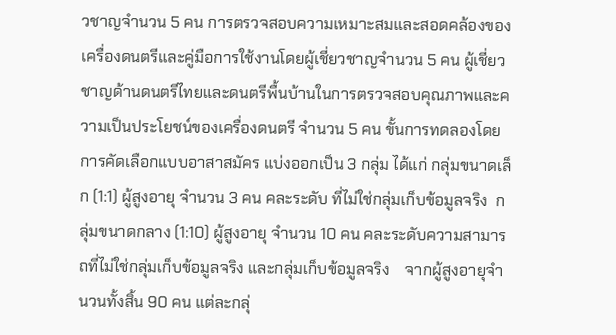วชาญจำนวน 5 คน การตรวจสอบความเหมาะสมและสอดคล้องของเครื่องดนตรีและคู่มือการใช้งานโดยผู้เชี่ยวชาญจำนวน 5 คน ผู้เชี่ยวชาญด้านดนตรีไทยและดนตรีพื้นบ้านในการตรวจสอบคุณภาพและความเป็นประโยชน์ของเครื่องดนตรี จำนวน 5 คน ขั้นการทดลองโดยการคัดเลือกแบบอาสาสมัคร แบ่งออกเป็น 3 กลุ่ม ได้แก่ กลุ่มขนาดเล็ก (1:1) ผู้สูงอายุ จำนวน 3 คน คละระดับ ที่ไม่ใช่กลุ่มเก็บข้อมูลจริง  กลุ่มขนาดกลาง (1:10) ผู้สูงอายุ จำนวน 10 คน คละระดับความสามารถที่ไม่ใช่กลุ่มเก็บข้อมูลจริง และกลุ่มเก็บข้อมูลจริง    จากผู้สูงอายุจำนวนทั้งสิ้น 90 คน แต่ละกลุ่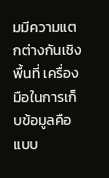มมีความแตกต่างกันเชิงพื้นที่ เครื่องมือในการเก็บข้อมูลคือ แบบ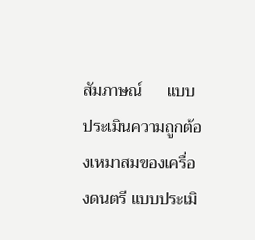สัมภาษณ์      แบบประเมินความถูกต้องเหมาสมของเครื่องดนตรี แบบประเมิ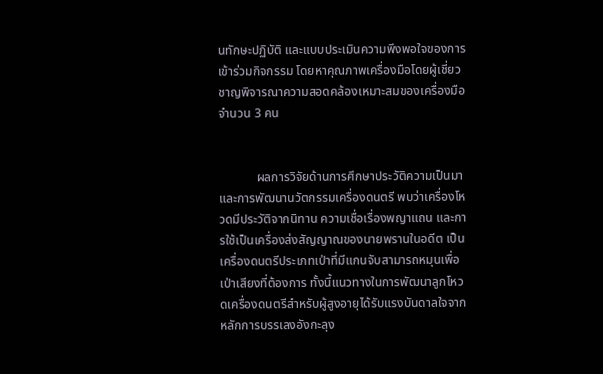นทักษะปฏิบัติ และแบบประเมินความพึงพอใจของการเข้าร่วมกิจกรรม โดยหาคุณภาพเครื่องมือโดยผู้เชี่ยวชาญพิจารณาความสอดคล้องเหมาะสมของเครื่องมือ จำนวน 3 คน


            ผลการวิจัยด้านการศึกษาประวัติความเป็นมาและการพัฒนานวัตกรรมเครื่องดนตรี พบว่าเครื่องโหวดมีประวัติจากนิทาน ความเชื่อเรื่องพญาแถน และการใช้เป็นเครื่องส่งสัญญาณของนายพรานในอดีต เป็นเครื่องดนตรีประเภทเป่าที่มีแกนจับสามารถหมุนเพื่อเป่าเสียงที่ต้องการ ทั้งนี้แนวทางในการพัฒนาลูกโหวดเครื่องดนตรีสำหรับผู้สูงอายุได้รับแรงบันดาลใจจากหลักการบรรเลงอังกะลุง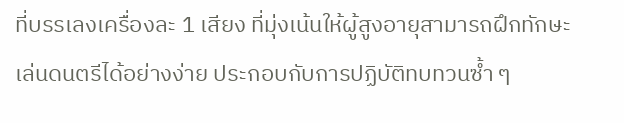ที่บรรเลงเครื่องละ 1 เสียง ที่มุ่งเน้นให้ผู้สูงอายุสามารถฝึกทักษะเล่นดนตรีได้อย่างง่าย ประกอบกับการปฏิบัติทบทวนซ้ำ ๆ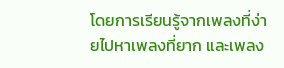โดยการเรียนรู้จากเพลงที่ง่ายไปหาเพลงที่ยาก และเพลง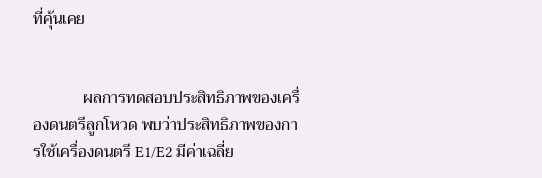ที่คุ้นเคย


            ผลการทดสอบประสิทธิภาพของเครื่องดนตรีลูกโหวด พบว่าประสิทธิภาพของการใช้เครื่องดนตรี E1/E2 มีค่าเฉลี่ย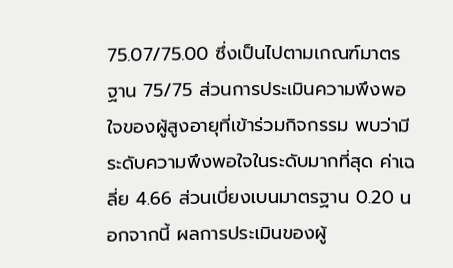75.07/75.00 ซึ่งเป็นไปตามเกณฑ์มาตรฐาน 75/75 ส่วนการประเมินความพึงพอใจของผู้สูงอายุที่เข้าร่วมกิจกรรม พบว่ามีระดับความพึงพอใจในระดับมากที่สุด ค่าเฉลี่ย 4.66 ส่วนเบี่ยงเบนมาตรฐาน 0.20 นอกจากนี้ ผลการประเมินของผู้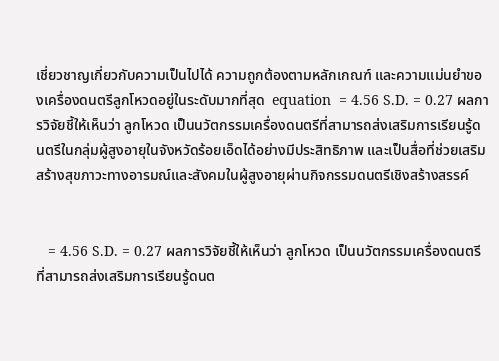เชี่ยวชาญเกี่ยวกับความเป็นไปได้ ความถูกต้องตามหลักเกณฑ์ และความแม่นยำของเครื่องดนตรีลูกโหวดอยู่ในระดับมากที่สุด  equation  = 4.56 S.D. = 0.27 ผลการวิจัยชี้ให้เห็นว่า ลูกโหวด เป็นนวัตกรรมเครื่องดนตรีที่สามารถส่งเสริมการเรียนรู้ดนตรีในกลุ่มผู้สูงอายุในจังหวัดร้อยเอ็ดได้อย่างมีประสิทธิภาพ และเป็นสื่อที่ช่วยเสริมสร้างสุขภาวะทางอารมณ์และสังคมในผู้สูงอายุผ่านกิจกรรมดนตรีเชิงสร้างสรรค์


   = 4.56 S.D. = 0.27 ผลการวิจัยชี้ให้เห็นว่า ลูกโหวด เป็นนวัตกรรมเครื่องดนตรีที่สามารถส่งเสริมการเรียนรู้ดนต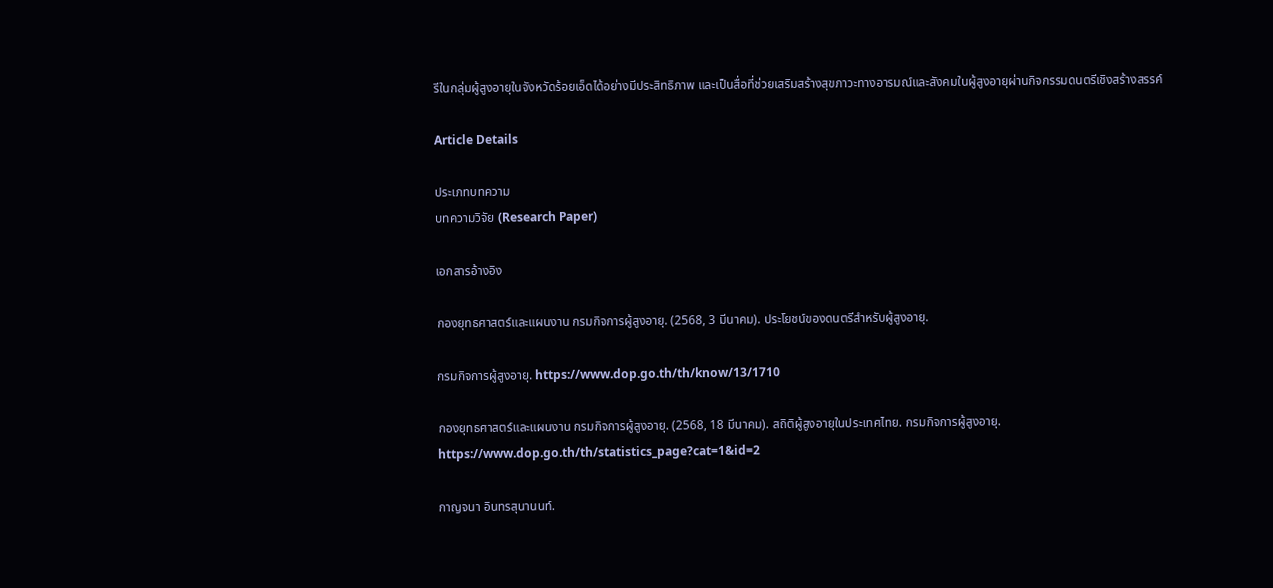รีในกลุ่มผู้สูงอายุในจังหวัดร้อยเอ็ดได้อย่างมีประสิทธิภาพ และเป็นสื่อที่ช่วยเสริมสร้างสุขภาวะทางอารมณ์และสังคมในผู้สูงอายุผ่านกิจกรรมดนตรีเชิงสร้างสรรค์

Article Details

ประเภทบทความ
บทความวิจัย (Research Paper)

เอกสารอ้างอิง

กองยุทธศาสตร์และแผนงาน กรมกิจการผู้สูงอายุ. (2568, 3 มีนาคม). ประโยชน์ของดนตรีสำหรับผู้สูงอายุ.

กรมกิจการผู้สูงอายุ. https://www.dop.go.th/th/know/13/1710

กองยุทธศาสตร์และแผนงาน กรมกิจการผู้สูงอายุ. (2568, 18 มีนาคม). สถิติผู้สูงอายุในประเทศไทย. กรมกิจการผู้สูงอายุ. https://www.dop.go.th/th/statistics_page?cat=1&id=2

กาญจนา อินทรสุนานนท์.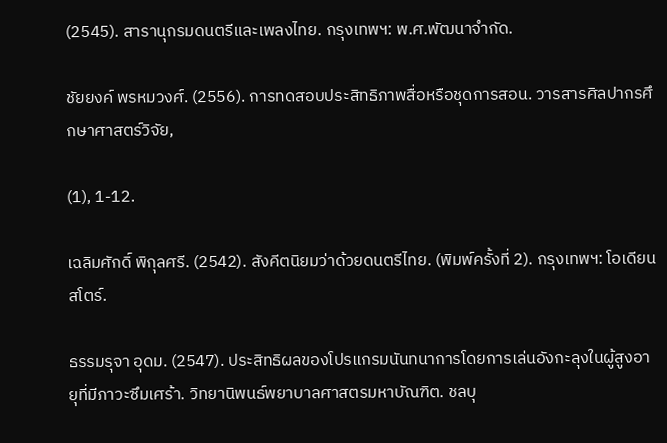(2545). สารานุกรมดนตรีและเพลงไทย. กรุงเทพฯ: พ.ศ.พัฒนาจำกัด.

ชัยยงค์ พรหมวงศ์. (2556). การทดสอบประสิทธิภาพสื่อหรือชุดการสอน. วารสารศิลปากรศึกษาศาสตร์วิจัย,

(1), 1-12.

เฉลิมศักดิ์ พิกุลศรี. (2542). สังคีตนิยมว่าด้วยดนตรีไทย. (พิมพ์ครั้งที่ 2). กรุงเทพฯ: โอเดียนสโตร์.

ธรรมรุจา อุดม. (2547). ประสิทธิผลของโปรแกรมนันทนาการโดยการเล่นอังกะลุงในผู้สูงอายุที่มีภาวะซึมเศร้า. วิทยานิพนธ์พยาบาลศาสตรมหาบัณฑิต. ชลบุ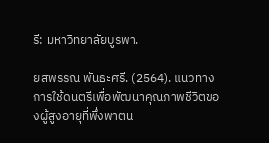รี: มหาวิทยาลัยบูรพา.

ยสพรรณ พันธะศรี. (2564). แนวทางการใช้ดนตรีเพื่อพัฒนาคุณภาพชีวิตของผู้สูงอายุที่พึ่งพาตน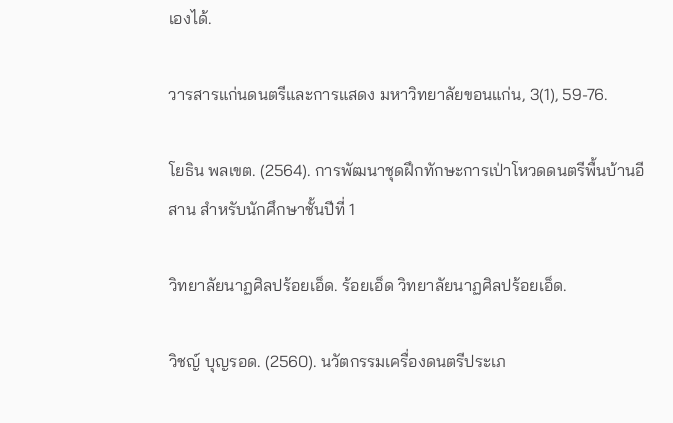เองได้.

วารสารแก่นดนตรีและการแสดง มหาวิทยาลัยขอนแก่น, 3(1), 59-76.

โยธิน พลเขต. (2564). การพัฒนาชุดฝึกทักษะการเป่าโหวดดนตรีพื้นบ้านอีสาน สำหรับนักศึกษาชั้นปีที่ 1

วิทยาลัยนาฏศิลปร้อยเอ็ด. ร้อยเอ็ด วิทยาลัยนาฏศิลปร้อยเอ็ด.

วิชญ์ บุญรอด. (2560). นวัตกรรมเครื่องดนตรีประเภ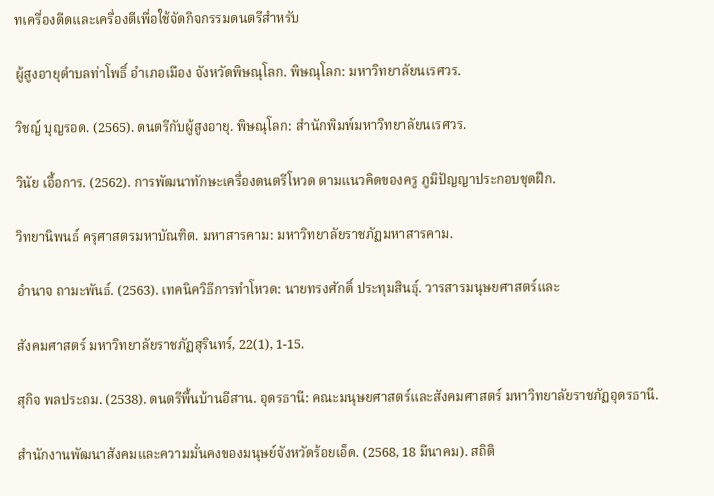ทเครื่องดีดและเครื่องตีเพื่อใช้จัดกิจกรรมดนตรีสำหรับ

ผู้สูงอายุตำบลท่าโพธิ์ อำเภอเมือง จังหวัดพิษณุโลก. พิษณุโลก: มหาวิทยาลัยนเรศวร.

วิชญ์ บุญรอด. (2565). ดนตรีกับผู้สูงอายุ. พิษณุโลก: สำนักพิมพ์มหาวิทยาลัยนเรศวร.

วินัย เอื้อการ. (2562). การพัฒนาทักษะเครื่องดนตรีโหวด ตามแนวคิดของครู ภูมิปัญญาประกอบชุดฝึก.

วิทยานิพนธ์ ครุศาสตรมหาบัณฑิต. มหาสารคาม: มหาวิทยาลัยราชภัฏมหาสารคาม.

อำนาจ ถามะพันธ์. (2563). เทคนิควิธีการทำโหวด: นายทรงศักดิ์ ประทุมสินธุ์. วารสารมนุษยศาสตร์และ

สังคมศาสตร์ มหาวิทยาลัยราชภัฏสุรินทร์, 22(1), 1-15.

สุกิจ พลประถม. (2538). ดนตรีพื้นบ้านอีสาน. อุดรธานี: คณะมนุษยศาสตร์และสังคมศาสตร์ มหาวิทยาลัยราชภัฏอุดรธานี.

สำนักงานพัฒนาสังคมและความมั่นคงของมนุษย์จังหวัดร้อยเอ็ด. (2568, 18 มีนาคม). สถิติ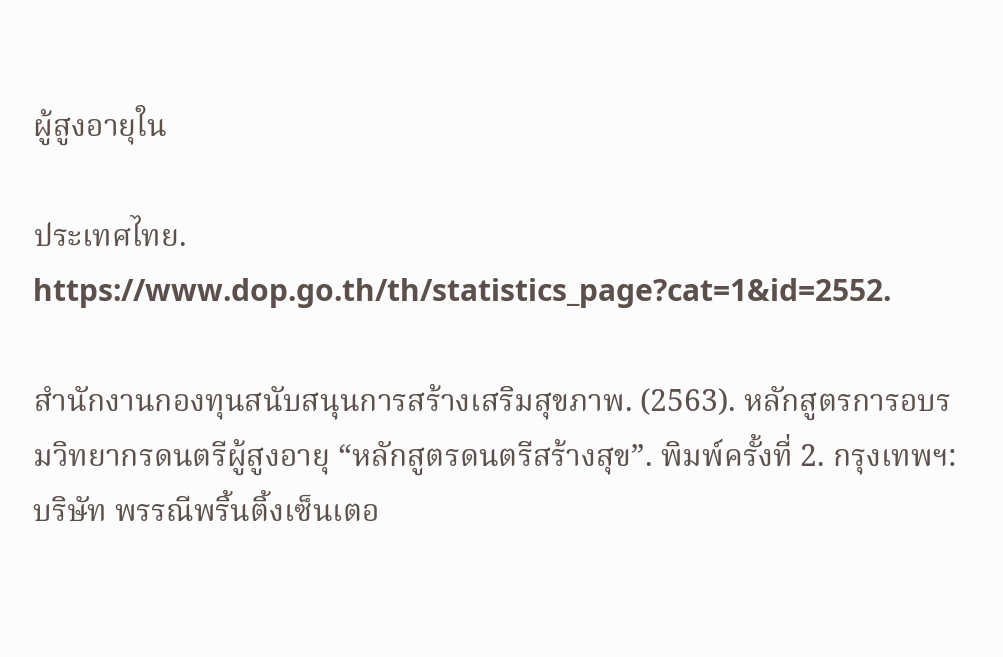ผู้สูงอายุใน

ประเทศไทย. https://www.dop.go.th/th/statistics_page?cat=1&id=2552.

สำนักงานกองทุนสนับสนุนการสร้างเสริมสุขภาพ. (2563). หลักสูตรการอบรมวิทยากรดนตรีผู้สูงอายุ “หลักสูตรดนตรีสร้างสุข”. พิมพ์ครั้งที่ 2. กรุงเทพฯ: บริษัท พรรณีพริ้นติ้งเซ็นเตอ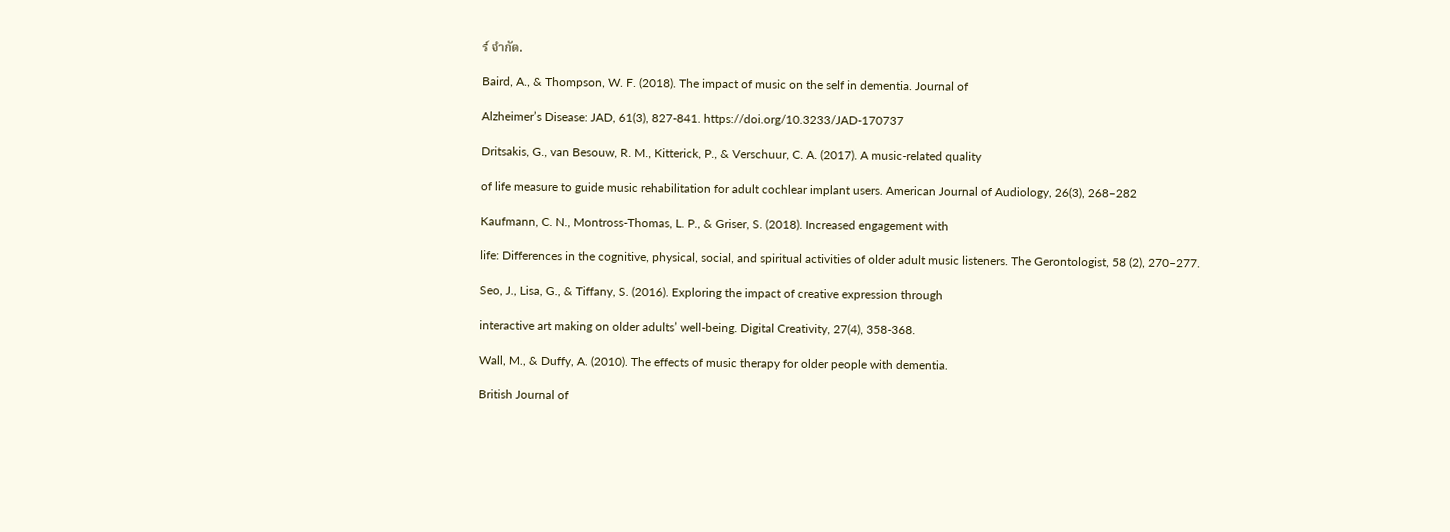ร์ จำกัด.

Baird, A., & Thompson, W. F. (2018). The impact of music on the self in dementia. Journal of

Alzheimer’s Disease: JAD, 61(3), 827-841. https://doi.org/10.3233/JAD-170737

Dritsakis, G., van Besouw, R. M., Kitterick, P., & Verschuur, C. A. (2017). A music-related quality

of life measure to guide music rehabilitation for adult cochlear implant users. American Journal of Audiology, 26(3), 268–282

Kaufmann, C. N., Montross-Thomas, L. P., & Griser, S. (2018). Increased engagement with

life: Differences in the cognitive, physical, social, and spiritual activities of older adult music listeners. The Gerontologist, 58 (2), 270–277.

Seo, J., Lisa, G., & Tiffany, S. (2016). Exploring the impact of creative expression through

interactive art making on older adults’ well-being. Digital Creativity, 27(4), 358-368.

Wall, M., & Duffy, A. (2010). The effects of music therapy for older people with dementia.

British Journal of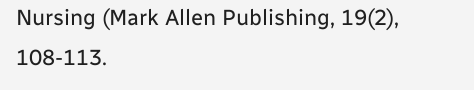Nursing (Mark Allen Publishing, 19(2), 108-113.